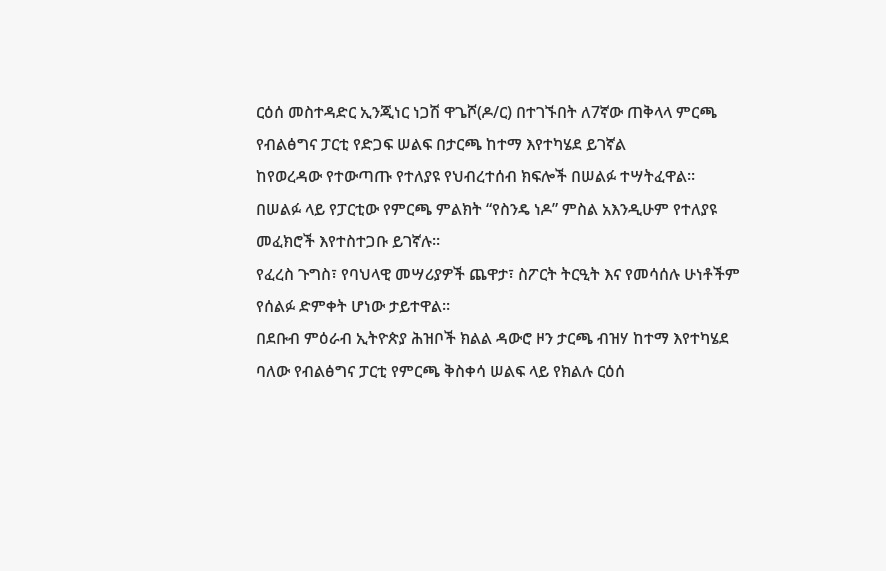ርዕሰ መስተዳድር ኢንጂነር ነጋሽ ዋጌሾ(ዶ/ር) በተገኙበት ለ7ኛው ጠቅላላ ምርጫ የብልፅግና ፓርቲ የድጋፍ ሠልፍ በታርጫ ከተማ እየተካሄደ ይገኛል
ከየወረዳው የተውጣጡ የተለያዩ የህብረተሰብ ክፍሎች በሠልፉ ተሣትፈዋል።
በሠልፉ ላይ የፓርቲው የምርጫ ምልክት “የስንዴ ነዶ” ምስል አእንዲሁም የተለያዩ መፈክሮች እየተስተጋቡ ይገኛሉ።
የፈረስ ጉግስ፣ የባህላዊ መሣሪያዎች ጨዋታ፣ ስፖርት ትርዒት እና የመሳሰሉ ሁነቶችም የሰልፉ ድምቀት ሆነው ታይተዋል።
በደቡብ ምዕራብ ኢትዮጵያ ሕዝቦች ክልል ዳውሮ ዞን ታርጫ ብዝሃ ከተማ እየተካሄደ ባለው የብልፅግና ፓርቲ የምርጫ ቅስቀሳ ሠልፍ ላይ የክልሉ ርዕሰ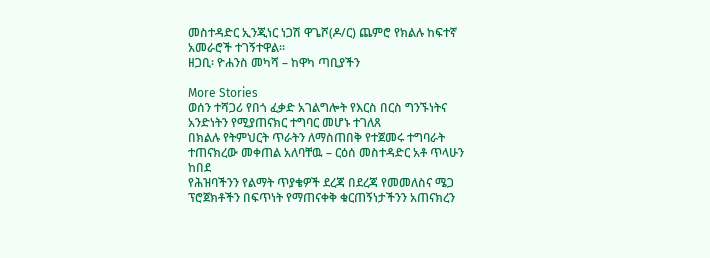መስተዳድር ኢንጂነር ነጋሽ ዋጌሾ(ዶ/ር) ጨምሮ የክልሉ ከፍተኛ አመራሮች ተገኝተዋል።
ዘጋቢ፡ ዮሐንስ መካሻ – ከዋካ ጣቢያችን

More Stories
ወሰን ተሻጋሪ የበጎ ፈቃድ አገልግሎት የእርስ በርስ ግንኙነትና አንድነትን የሚያጠናክር ተግባር መሆኑ ተገለጸ
በክልሉ የትምህርት ጥራትን ለማስጠበቅ የተጀመሩ ተግባራት ተጠናክረው መቀጠል አለባቸዉ – ርዕሰ መስተዳድር አቶ ጥላሁን ከበደ
የሕዝባችንን የልማት ጥያቄዎች ደረጃ በደረጃ የመመለስና ሜጋ ፕሮጀክቶችን በፍጥነት የማጠናቀቅ ቁርጠኝነታችንን አጠናክረን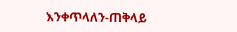እንቀጥላለን-ጠቅላይ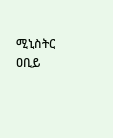ሚኒስትር ዐቢይ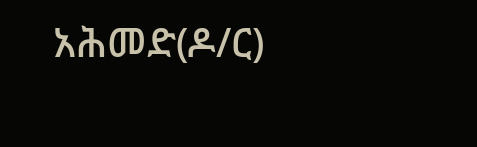አሕመድ(ዶ/ር)